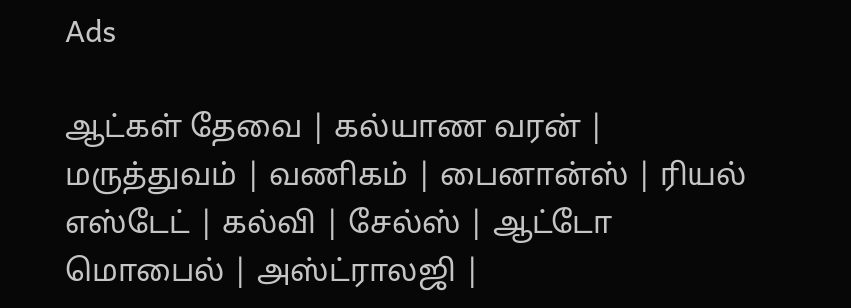Ads

ஆட்கள் தேவை | கல்யாண வரன் | மருத்துவம் | வணிகம் | பைனான்ஸ் | ரியல் எஸ்டேட் | கல்வி | சேல்ஸ் | ஆட்டோ மொபைல் | அஸ்ட்ராலஜி |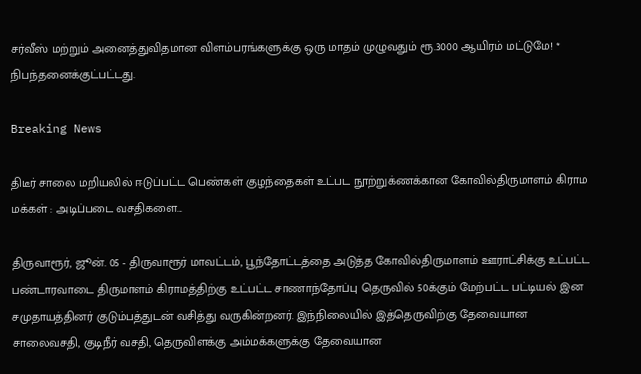சர்வீஸ் மற்றும் அனைத்துவிதமான விளம்பரங்களுக்கு ஒரு மாதம் முழுவதும் ரூ.3000 ஆயிரம் மட்டுமே! * நிபந்தனைக்குட்பட்டது.

Breaking News

திடீர் சாலை மறியலில் ஈடுப்பட்ட பெண்கள் குழந்தைகள் உட்பட நூற்றுக்ணக்கான கோவில்திருமாளம் கிராம மக்கள் : அடிப்படை வசதிகளை...

திருவாரூர், ஜூன். 05 - திருவாரூர் மாவட்டம், பூந்தோட்டத்தை அடுத்த கோவில்திருமாளம் ஊராட்சிக்கு உட்பட்ட பண்டாரவாடை திருமாளம் கிராமத்திற்கு உட்பட்ட சாணாந்தோப்பு தெருவில் 50க்கும் மேற்பட்ட பட்டியல் இன சமுதாயத்தினர் குடும்பத்துடன் வசித்து வருகின்றனர். இந்நிலையில் இத்தெருவிற்கு தேவையான சாலைவசதி, குடிநீர் வசதி, தெருவிளக்கு அம்மக்களுக்கு தேவையான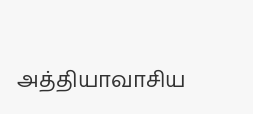அத்தியாவாசிய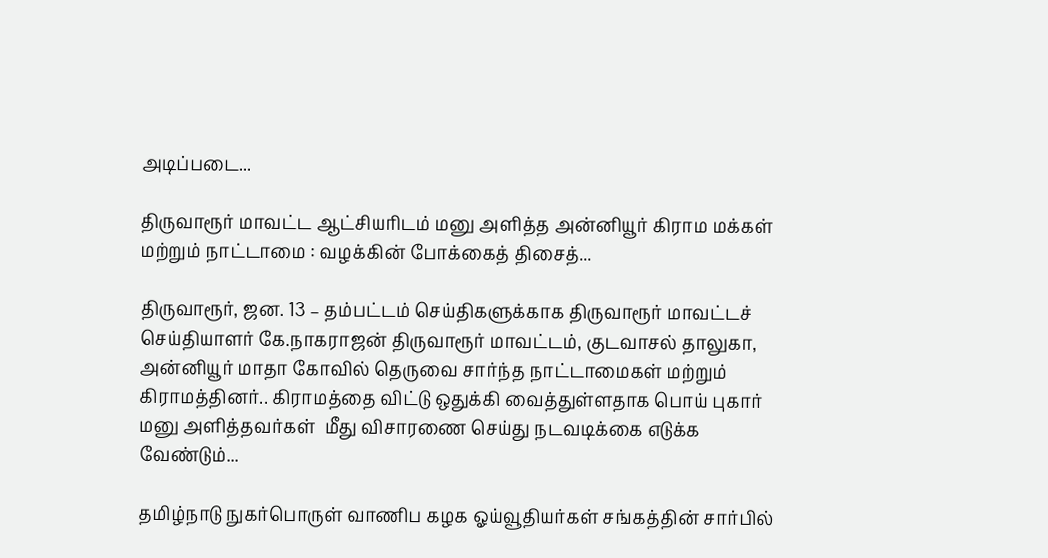அடிப்படை...

திருவாரூர் மாவட்ட ஆட்சியரிடம் மனு அளித்த அன்னியூர் கிராம மக்கள் மற்றும் நாட்டாமை : வழக்கின் போக்கைத் திசைத்...

திருவாரூர், ஜன. 13 – தம்பட்டம் செய்திகளுக்காக திருவாரூர் மாவட்டச் செய்தியாளர் கே.நாகராஜன் திருவாரூர் மாவட்டம், குடவாசல் தாலுகா, அன்னியூர் மாதா கோவில் தெருவை சார்ந்த நாட்டாமைகள் மற்றும் கிராமத்தினர்.. கிராமத்தை விட்டு ஒதுக்கி வைத்துள்ளதாக பொய் புகார் மனு அளித்தவர்கள்  மீது விசாரணை செய்து நடவடிக்கை எடுக்க வேண்டும்...

தமிழ்நாடு நுகர்பொருள் வாணிப கழக ஓய்வூதியர்கள் சங்கத்தின் சார்பில்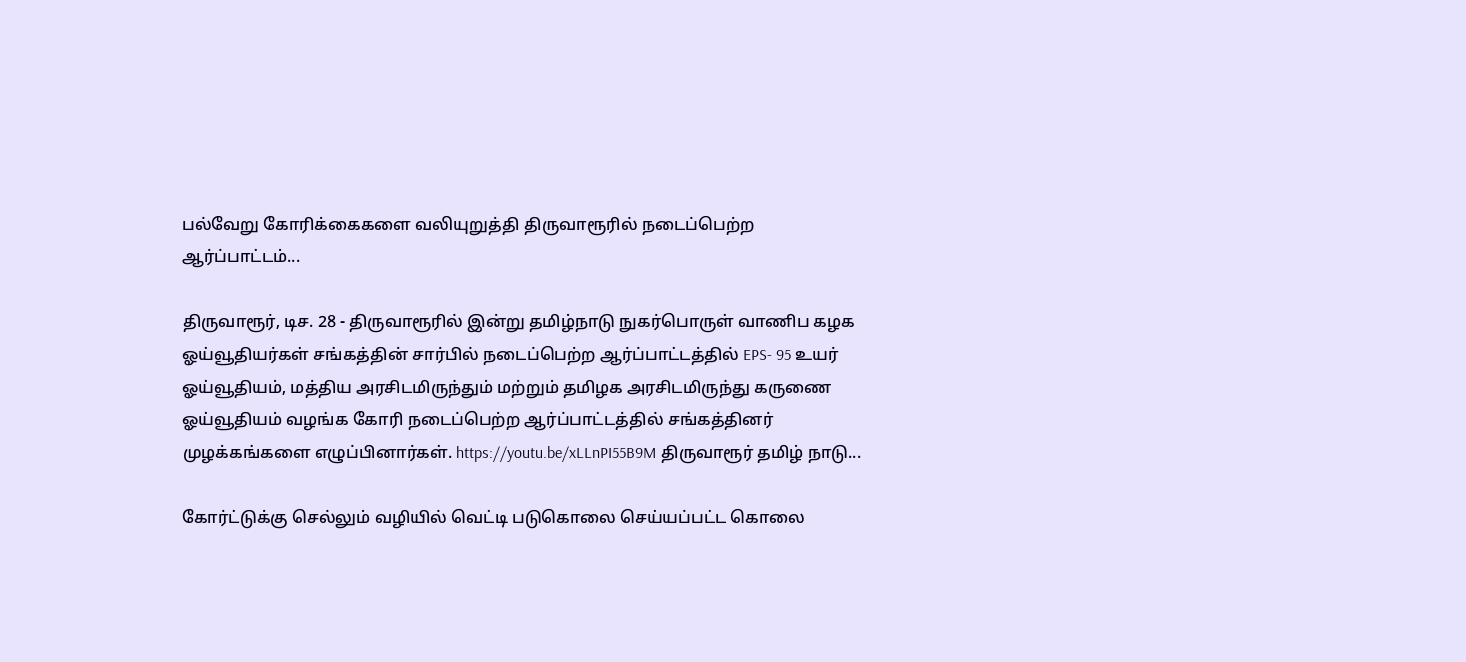பல்வேறு கோரிக்கைகளை வலியுறுத்தி திருவாரூரில் நடைப்பெற்ற ஆர்ப்பாட்டம்...

திருவாரூர், டிச. 28 - திருவாரூரில் இன்று தமிழ்நாடு நுகர்பொருள் வாணிப கழக ஓய்வூதியர்கள் சங்கத்தின் சார்பில் நடைப்பெற்ற ஆர்ப்பாட்டத்தில் EPS- 95 உயர் ஓய்வூதியம், மத்திய அரசிடமிருந்தும் மற்றும் தமிழக அரசிடமிருந்து கருணை ஓய்வூதியம் வழங்க கோரி நடைப்பெற்ற ஆர்ப்பாட்டத்தில் சங்கத்தினர் முழக்கங்களை எழுப்பினார்கள். https://youtu.be/xLLnPI55B9M திருவாரூர் தமிழ் நாடு...

கோர்ட்டுக்கு செல்லும் வழியில் வெட்டி படுகொலை செய்யப்பட்ட கொலை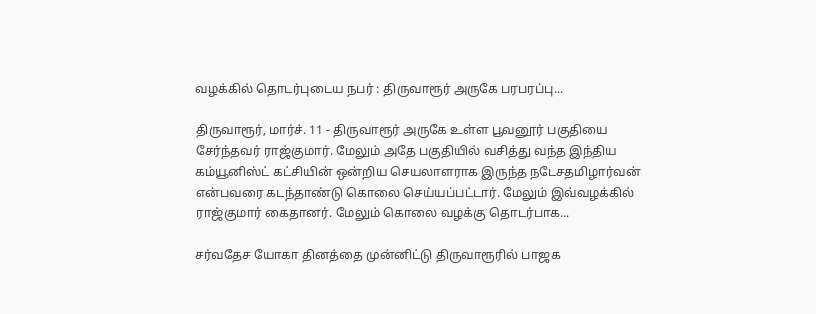வழக்கில் தொடர்புடைய நபர் : திருவாரூர் அருகே பரபரப்பு...

திருவாரூர், மார்ச். 11 - திருவாரூர் அருகே உள்ள பூவனூர் பகுதியை சேர்ந்தவர் ராஜ்குமார். மேலும் அதே பகுதியில் வசித்து வந்த இந்திய கம்யூனிஸ்ட் கட்சியின் ஒன்றிய செயலாளராக இருந்த நடேசதமிழார்வன் என்பவரை கடந்தாண்டு கொலை செய்யப்பட்டார். மேலும் இவ்வழக்கில் ராஜ்குமார் கைதானர். மேலும் கொலை வழக்கு தொடர்பாக...

சர்வதேச யோகா தினத்தை முன்னிட்டு திருவாரூரில் பாஜக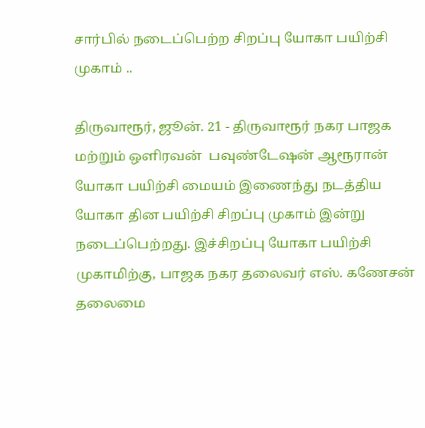சார்பில் நடைப்பெற்ற சிறப்பு யோகா பயிற்சி முகாம் ..

திருவாரூர், ஜூன். 21 - திருவாரூர் நகர பாஜக மற்றும் ஒளிரவன்  பவுண்டேஷன் ஆரூரான் யோகா பயிற்சி மையம் இணைந்து நடத்திய யோகா தின பயிற்சி சிறப்பு முகாம் இன்று நடைப்பெற்றது. இச்சிறப்பு யோகா பயிற்சி முகாமிற்கு, பாஜக நகர தலைவர் எஸ். கணேசன் தலைமை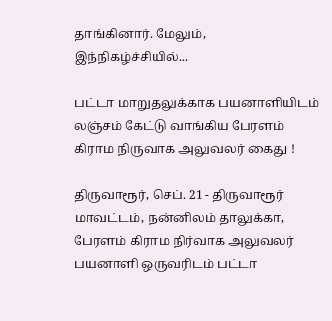தாங்கினார். மேலும், இந்நிகழ்ச்சியில்...

பட்டா மாறுதலுக்காக பயனாளியிடம் லஞ்சம் கேட்டு வாங்கிய பேரளம் கிராம நிருவாக அலுவலர் கைது !

திருவாரூர், செப். 21 - திருவாரூர் மாவட்டம், நன்னிலம் தாலுக்கா, பேரளம் கிராம நிர்வாக அலுவலர் பயனாளி ஒருவரிடம் பட்டா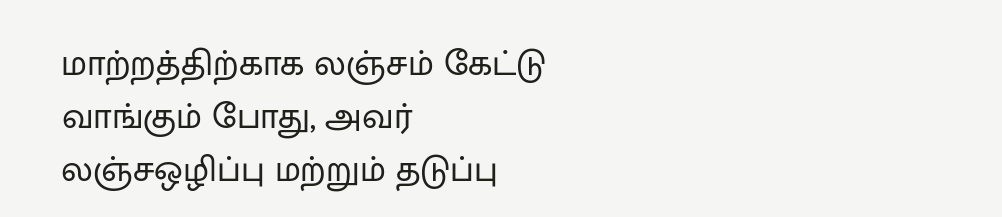மாற்றத்திற்காக லஞ்சம் கேட்டு வாங்கும் போது, அவர் லஞ்சஒழிப்பு மற்றும் தடுப்பு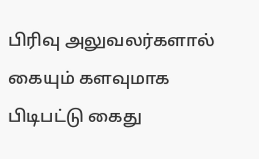பிரிவு அலுவலர்களால் கையும் களவுமாக  பிடிபட்டு கைது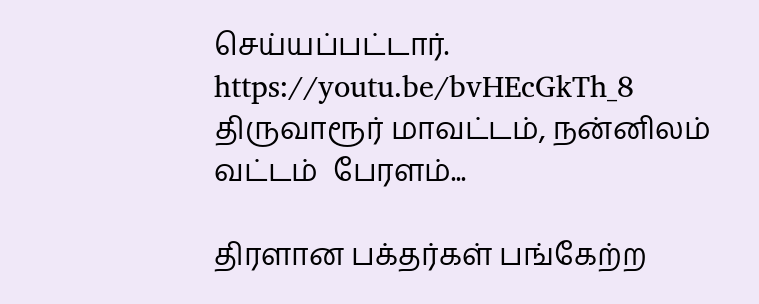செய்யப்பட்டார். https://youtu.be/bvHEcGkTh_8 திருவாரூர் மாவட்டம், நன்னிலம் வட்டம்  பேரளம்...

திரளான பக்தர்கள் பங்கேற்ற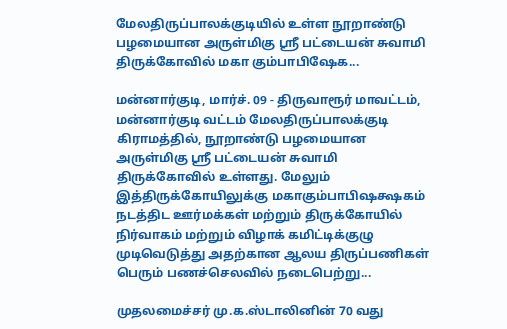மேலதிருப்பாலக்குடியில் உள்ள நூறாண்டு பழமையான அருள்மிகு ஸ்ரீ பட்டையன் சுவாமி திருக்கோவில் மகா கும்பாபிஷேக...

மன்னார்குடி, மார்ச். 09 - திருவாரூர் மாவட்டம், மன்னார்குடி வட்டம் மேலதிருப்பாலக்குடி கிராமத்தில், நூறாண்டு பழமையான  அருள்மிகு ஶ்ரீ பட்டையன் சுவாமி திருக்கோவில் உள்ளது. மேலும் இத்திருக்கோயிலுக்கு மகாகும்பாபிஷக்ஷகம் நடத்திட ஊர்மக்கள் மற்றும் திருக்கோயில் நிர்வாகம் மற்றும் விழாக் கமிட்டிக்குழு முடிவெடுத்து அதற்கான ஆலய திருப்பணிகள் பெரும் பணச்செலவில் நடைபெற்று...

முதலமைச்சர் மு.க.ஸ்டாலினின் 70 வது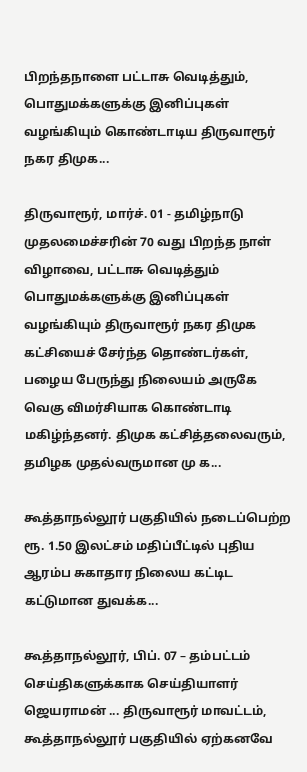பிறந்தநாளை பட்டாசு வெடித்தும், பொதுமக்களுக்கு இனிப்புகள் வழங்கியும் கொண்டாடிய திருவாரூர் நகர திமுக...

திருவாரூர், மார்ச். 01 - தமிழ்நாடு முதலமைச்சரின் 70 வது பிறந்த நாள் விழாவை, பட்டாசு வெடித்தும் பொதுமக்களுக்கு இனிப்புகள் வழங்கியும் திருவாரூர் நகர திமுக கட்சியைச் சேர்ந்த தொண்டர்கள், பழைய பேருந்து நிலையம் அருகே வெகு விமர்சியாக கொண்டாடி மகிழ்ந்தனர். திமுக கட்சித்தலைவரும், தமிழக முதல்வருமான மு க...

கூத்தாநல்லூர் பகுதியில் நடைப்பெற்ற ரூ. 1.50 இலட்சம் மதிப்பீட்டில் புதிய ஆரம்ப சுகாதார நிலைய கட்டிட கட்டுமான துவக்க...

கூத்தாநல்லூர், பிப். 07 – தம்பட்டம் செய்திகளுக்காக செய்தியாளர் ஜெயராமன் ... திருவாரூர் மாவட்டம், கூத்தாநல்லூர் பகுதியில் ஏற்கனவே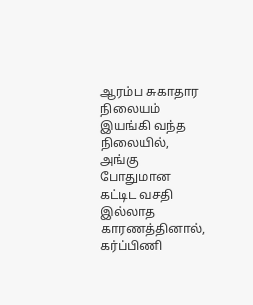ஆரம்ப சுகாதார நிலையம் இயங்கி வந்த நிலையில், அங்கு போதுமான கட்டிட வசதி இல்லாத காரணத்தினால், கர்ப்பிணி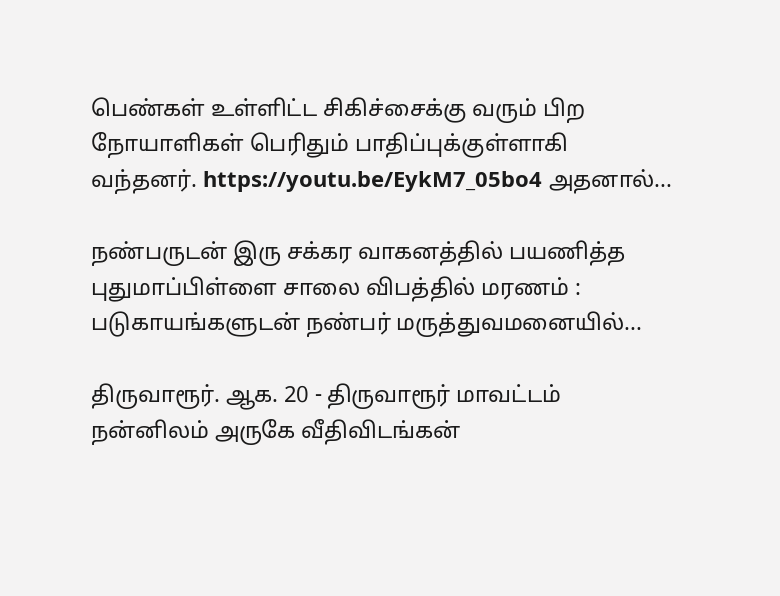பெண்கள் உள்ளிட்ட சிகிச்சைக்கு வரும் பிற நோயாளிகள் பெரிதும் பாதிப்புக்குள்ளாகி வந்தனர். https://youtu.be/EykM7_05bo4 அதனால்...

நண்பருடன் இரு சக்கர வாகனத்தில் பயணித்த புதுமாப்பிள்ளை சாலை விபத்தில் மரணம் : படுகாயங்களுடன் நண்பர் மருத்துவமனையில்...

திருவாரூர். ஆக. 20 - திருவாரூர் மாவட்டம் நன்னிலம் அருகே வீதிவிடங்கன்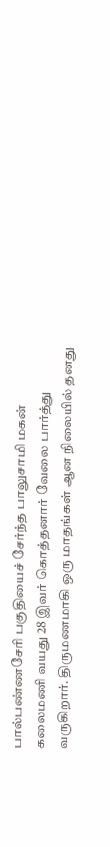பால்பண்ணசேரி பகுதியைச் சேர்ந்த பாலுசாமி மகன் கலைமணி வயது 28 இவர் கொத்தனார் வேலை பார்த்து வருகிறார். திருமணமாகி ஒரு மாதங்கள் ஆன நிலையில் தனது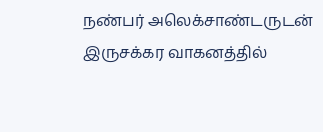நண்பர் அலெக்சாண்டருடன் இருசக்கர வாகனத்தில்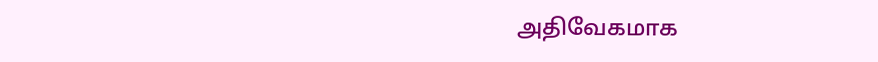அதிவேகமாக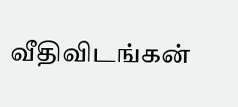வீதிவிடங்கன்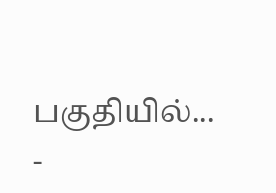பகுதியில்...
-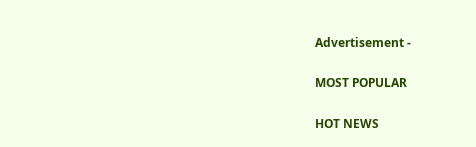Advertisement -

MOST POPULAR

HOT NEWS